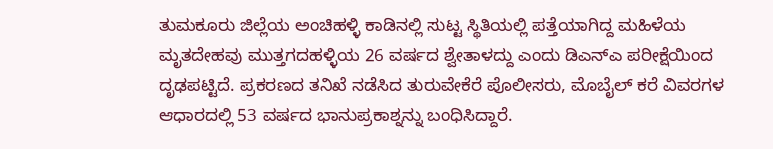ತುಮಕೂರು ಜಿಲ್ಲೆಯ ಅಂಚಿಹಳ್ಳಿ ಕಾಡಿನಲ್ಲಿ ಸುಟ್ಟ ಸ್ಥಿತಿಯಲ್ಲಿ ಪತ್ತೆಯಾಗಿದ್ದ ಮಹಿಳೆಯ ಮೃತದೇಹವು ಮುತ್ತಗದಹಳ್ಳಿಯ 26 ವರ್ಷದ ಶ್ವೇತಾಳದ್ದು ಎಂದು ಡಿಎನ್ಎ ಪರೀಕ್ಷೆಯಿಂದ ದೃಢಪಟ್ಟಿದೆ. ಪ್ರಕರಣದ ತನಿಖೆ ನಡೆಸಿದ ತುರುವೇಕೆರೆ ಪೊಲೀಸರು, ಮೊಬೈಲ್ ಕರೆ ವಿವರಗಳ ಆಧಾರದಲ್ಲಿ 53 ವರ್ಷದ ಭಾನುಪ್ರಕಾಶ್ನನ್ನು ಬಂಧಿಸಿದ್ದಾರೆ.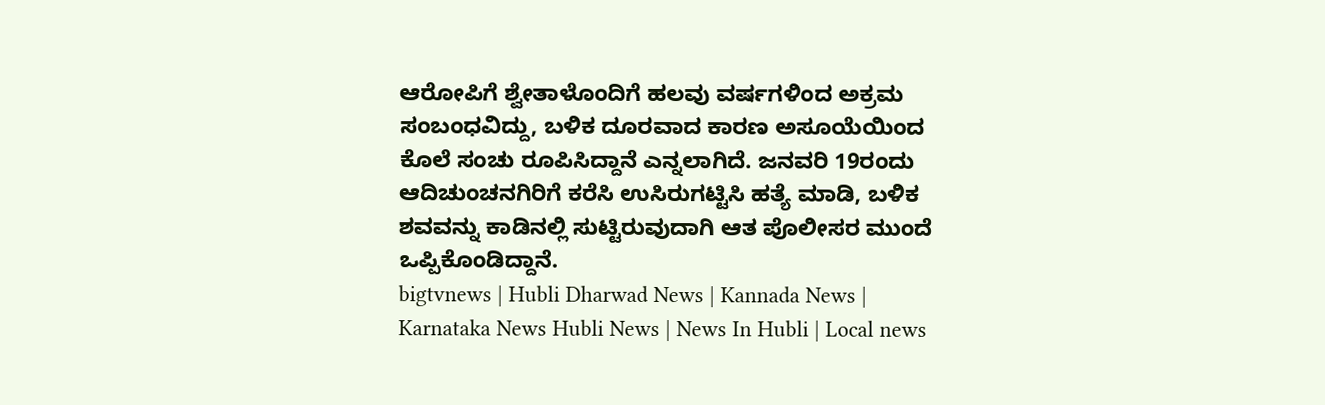ಆರೋಪಿಗೆ ಶ್ವೇತಾಳೊಂದಿಗೆ ಹಲವು ವರ್ಷಗಳಿಂದ ಅಕ್ರಮ ಸಂಬಂಧವಿದ್ದು, ಬಳಿಕ ದೂರವಾದ ಕಾರಣ ಅಸೂಯೆಯಿಂದ ಕೊಲೆ ಸಂಚು ರೂಪಿಸಿದ್ದಾನೆ ಎನ್ನಲಾಗಿದೆ. ಜನವರಿ 19ರಂದು ಆದಿಚುಂಚನಗಿರಿಗೆ ಕರೆಸಿ ಉಸಿರುಗಟ್ಟಿಸಿ ಹತ್ಯೆ ಮಾಡಿ, ಬಳಿಕ ಶವವನ್ನು ಕಾಡಿನಲ್ಲಿ ಸುಟ್ಟಿರುವುದಾಗಿ ಆತ ಪೊಲೀಸರ ಮುಂದೆ ಒಪ್ಪಿಕೊಂಡಿದ್ದಾನೆ.
bigtvnews | Hubli Dharwad News | Kannada News | Karnataka News Hubli News | News In Hubli | Local news